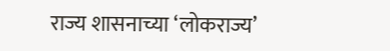राज्य शासनाच्या ‘लोकराज्य’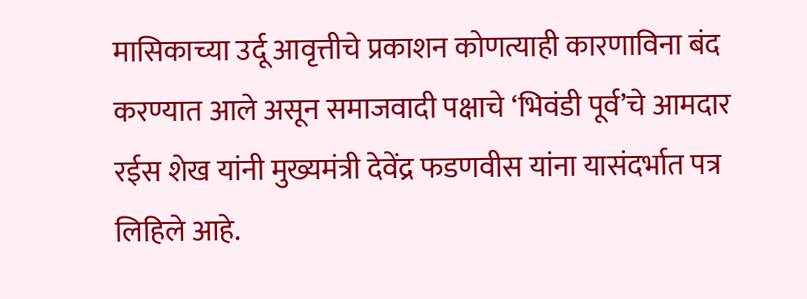मासिकाच्या उर्दू आवृत्तीचे प्रकाशन कोणत्याही कारणाविना बंद करण्यात आले असून समाजवादी पक्षाचे ‘भिवंडी पूर्व’चे आमदार रईस शेख यांनी मुख्यमंत्री देवेंद्र फडणवीस यांना यासंदर्भात पत्र लिहिले आहे.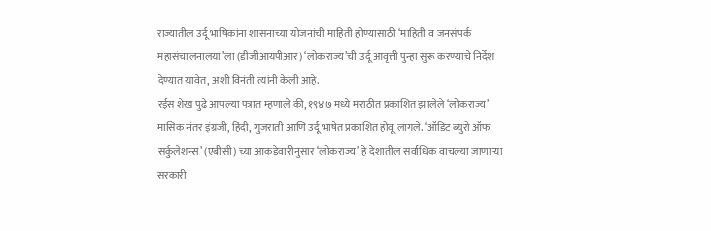राज्यातील उर्दू भाषिकांना शासनाच्या योजनांची माहिती होण्यासाठी ‘माहिती व जनसंपर्क महासंचालनालया’ला (डीजीआयपीआर) ‘लोकराज्य’ची उर्दू आवृत्ती पुन्हा सुरू करण्याचे निर्देश देण्यात यावेत, अशी विनंती त्यांनी केली आहे.
रईस शेख पुढे आपल्या पत्रात म्हणाले की, १९४७ मध्ये मराठीत प्रकाशित झालेले ‘लोकराज्य’ मासिक नंतर इंग्रजी, हिंदी, गुजराती आणि उर्दू भाषेत प्रकाशित होवू लागले. ‘ऑडिट ब्युरो ऑफ सर्कुलेशन्स’ (एबीसी) च्या आकडेवारीनुसार ‘लोकराज्य’ हे देशातील सर्वाधिक वाचल्या जाणाऱ्या सरकारी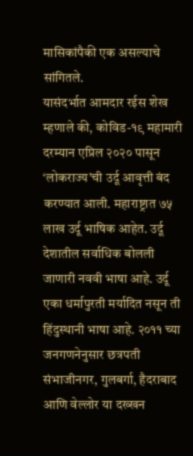मासिकांपैकी एक असल्याचे सांगितले.
यासंदर्भात आमदार रईस शेख म्हणाले की, कोविड-१९ महामारी दरम्यान एप्रिल २०२० पासून ‘लोकराज्य’ची उर्दू आवृत्ती बंद करण्यात आली. महाराष्ट्रात ७५ लाख उर्दू भाषिक आहेत. उर्दू देशातील सर्वाधिक बोलली जाणारी नववी भाषा आहे. उर्दू एका धर्मापुरती मर्यादित नसून ती हिंदुस्थानी भाषा आहे. २०११ च्या जनगणनेनुसार छत्रपती संभाजीनगर, गुलबर्गा, हैदराबाद आणि वेल्लोर या दख्खन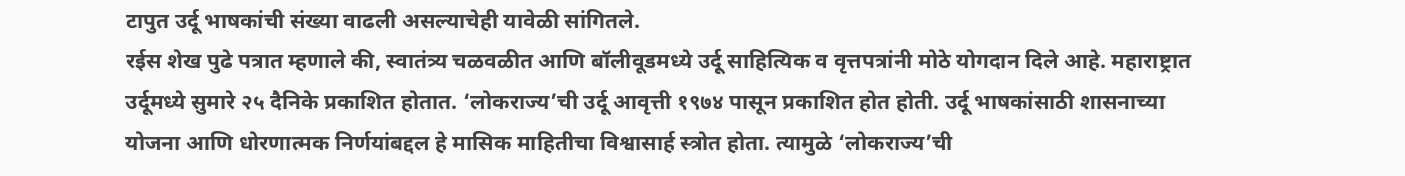टापुत उर्दू भाषकांची संख्या वाढली असल्याचेही यावेळी सांगितले.
रईस शेख पुढे पत्रात म्हणाले की, स्वातंत्र्य चळवळीत आणि बॉलीवूडमध्ये उर्दू साहित्यिक व वृत्तपत्रांनी मोठे योगदान दिले आहे. महाराष्ट्रात उर्दूमध्ये सुमारे २५ दैनिके प्रकाशित होतात. ‘लोकराज्य’ची उर्दू आवृत्ती १९७४ पासून प्रकाशित होत होती. उर्दू भाषकांसाठी शासनाच्या योजना आणि धोरणात्मक निर्णयांबद्दल हे मासिक माहितीचा विश्वासार्ह स्त्रोत होता. त्यामुळे ‘लोकराज्य’ची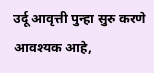उर्दू आवृत्ती पुन्हा सुरु करणे आवश्यक आहे,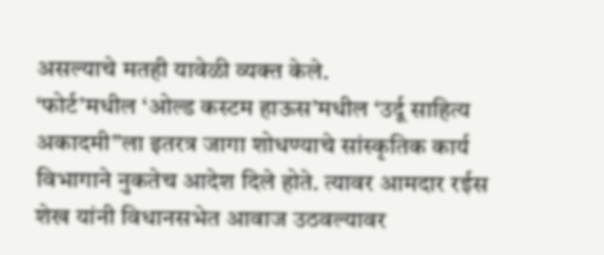असल्याचे मतही यावेळी व्यक्त केले.
‘फोर्ट’मधील ‘ओल्ड कस्टम हाऊस’मधील ‘उर्दू साहित्य अकादमी”ला इतरत्र जागा शोधण्याचे सांस्कृतिक कार्य विभागाने नुकतेच आदेश दिले होते. त्यावर आमदार रईस शेख यांनी विधानसभेत आवाज उठवल्यावर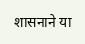शासनाने या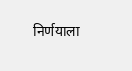निर्णयाला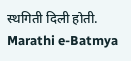स्थगिती दिली होती.
Marathi e-Batmya